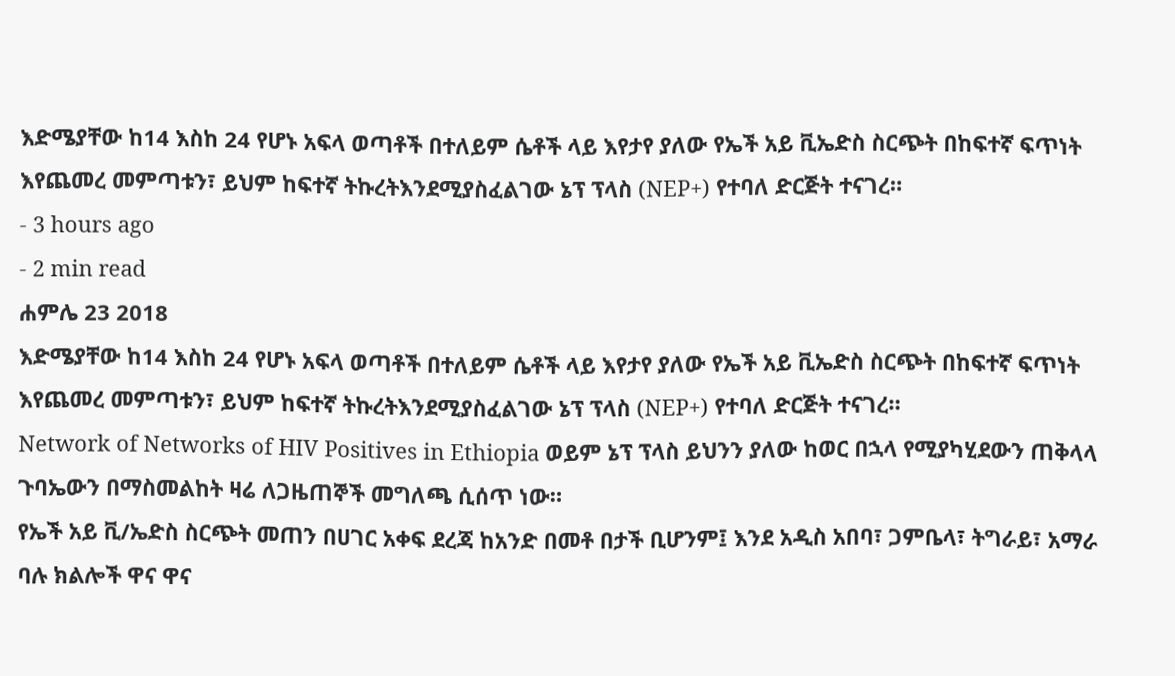እድሜያቸው ከ14 እስከ 24 የሆኑ አፍላ ወጣቶች በተለይም ሴቶች ላይ እየታየ ያለው የኤች አይ ቪኤድስ ስርጭት በከፍተኛ ፍጥነት እየጨመረ መምጣቱን፣ ይህም ከፍተኛ ትኩረትእንደሚያስፈልገው ኔፕ ፕላስ (NEP+) የተባለ ድርጅት ተናገረ።
- 3 hours ago
- 2 min read
ሐምሌ 23 2018
እድሜያቸው ከ14 እስከ 24 የሆኑ አፍላ ወጣቶች በተለይም ሴቶች ላይ እየታየ ያለው የኤች አይ ቪኤድስ ስርጭት በከፍተኛ ፍጥነት እየጨመረ መምጣቱን፣ ይህም ከፍተኛ ትኩረትእንደሚያስፈልገው ኔፕ ፕላስ (NEP+) የተባለ ድርጅት ተናገረ።
Network of Networks of HIV Positives in Ethiopia ወይም ኔፕ ፕላስ ይህንን ያለው ከወር በኋላ የሚያካሂደውን ጠቅላላ ጉባኤውን በማስመልከት ዛሬ ለጋዜጠኞች መግለጫ ሲሰጥ ነው።
የኤች አይ ቪ/ኤድስ ስርጭት መጠን በሀገር አቀፍ ደረጃ ከአንድ በመቶ በታች ቢሆንም፤ እንደ አዲስ አበባ፣ ጋምቤላ፣ ትግራይ፣ አማራ ባሉ ክልሎች ዋና ዋና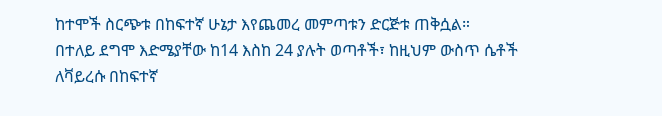ከተሞች ስርጭቱ በከፍተኛ ሁኔታ እየጨመረ መምጣቱን ድርጅቱ ጠቅሷል።
በተለይ ደግሞ እድሜያቸው ከ14 እስከ 24 ያሉት ወጣቶች፣ ከዚህም ውስጥ ሴቶች ለቫይረሱ በከፍተኛ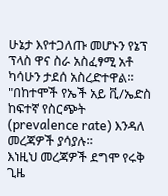ሁኔታ እየተጋለጡ መሆኑን የኔፕ ፕላስ ዋና ስራ አስፈፃሚ አቶ ካሳሁን ታደሰ አስረድተዋል።
"በከተሞች የኤች አይ ቪ/ኤድስ ከፍተኛ የስርጭት (prevalence rate) እንዳለ መረጃዎች ያሳያሉ።
እነዚህ መረጃዎች ደግሞ የሩቅ ጊዜ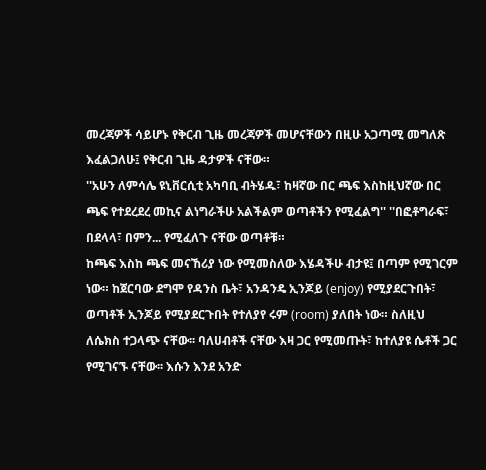መረጃዎች ሳይሆኑ የቅርብ ጊዜ መረጃዎች መሆናቸውን በዚሁ አጋጣሚ መግለጽ እፈልጋለሁ፤ የቅርብ ጊዜ ዳታዎች ናቸው።
''አሁን ለምሳሌ ዩኒቨርሲቲ አካባቢ ብትሄዱ፣ ከዛኛው በር ጫፍ እስከዚህኛው በር ጫፍ የተደረደረ መኪና ልነግራችሁ አልችልም ወጣቶችን የሚፈልግ'' ''በፎቶግራፍ፣ በደላላ፣ በምን... የሚፈለጉ ናቸው ወጣቶቹ።
ከጫፍ እስከ ጫፍ መናኸሪያ ነው የሚመስለው እሄዳችሁ ብታዩ፤ በጣም የሚገርም ነው። ከጀርባው ደግሞ የዳንስ ቤት፣ አንዳንዴ ኢንጆይ (enjoy) የሚያደርጉበት፣ ወጣቶች ኢንጆይ የሚያደርጉበት የተለያየ ሩም (room) ያለበት ነው። ስለዚህ ለሴክስ ተጋላጭ ናቸው፡፡ ባለሀብቶች ናቸው እዛ ጋር የሚመጡት፣ ከተለያዩ ሴቶች ጋር የሚገናኙ ናቸው፡፡ እሱን እንደ አንድ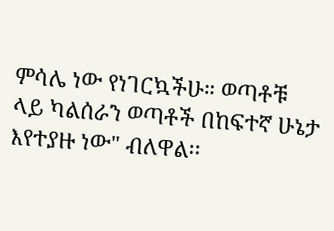ምሳሌ ነው የነገርኳችሁ። ወጣቶቹ ላይ ካልሰራን ወጣቶች በከፍተኛ ሁኔታ እየተያዙ ነው" ብለዋል፡፡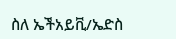ስለ ኤችአይቪ/ኤድስ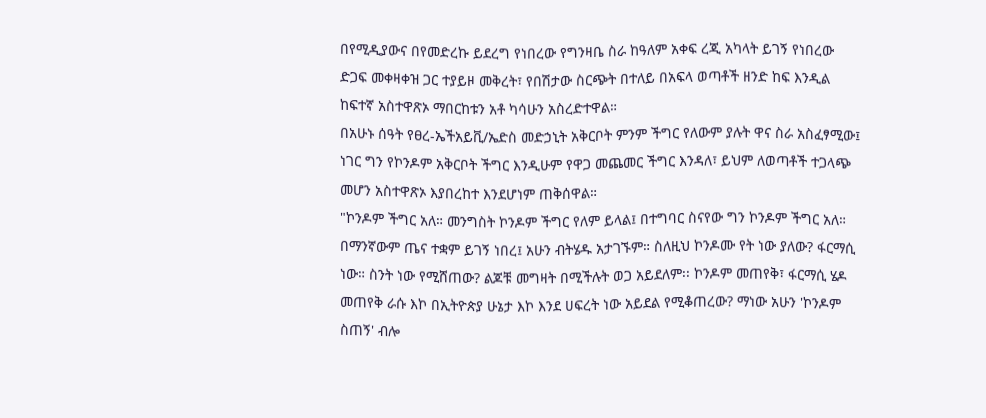በየሚዲያውና በየመድረኩ ይደረግ የነበረው የግንዛቤ ስራ ከዓለም አቀፍ ረጂ አካላት ይገኝ የነበረው ድጋፍ መቀዛቀዝ ጋር ተያይዞ መቅረት፣ የበሽታው ስርጭት በተለይ በአፍላ ወጣቶች ዘንድ ከፍ እንዲል ከፍተኛ አስተዋጽኦ ማበርከቱን አቶ ካሳሁን አስረድተዋል።
በአሁኑ ሰዓት የፀረ-ኤችአይቪ/ኤድስ መድኃኒት አቅርቦት ምንም ችግር የለውም ያሉት ዋና ስራ አስፈፃሚው፤ ነገር ግን የኮንዶም አቅርቦት ችግር እንዲሁም የዋጋ መጨመር ችግር እንዳለ፣ ይህም ለወጣቶች ተጋላጭ መሆን አስተዋጽኦ እያበረከተ እንደሆነም ጠቅሰዋል።
"ኮንዶም ችግር አለ። መንግስት ኮንዶም ችግር የለም ይላል፤ በተግባር ስናየው ግን ኮንዶም ችግር አለ። በማንኛውም ጤና ተቋም ይገኝ ነበረ፤ አሁን ብትሄዱ አታገኙም። ስለዚህ ኮንዶሙ የት ነው ያለው? ፋርማሲ ነው። ስንት ነው የሚሸጠው? ልጆቹ መግዛት በሚችሉት ወጋ አይደለም፡፡ ኮንዶም መጠየቅ፣ ፋርማሲ ሄዶ መጠየቅ ራሱ እኮ በኢትዮጵያ ሁኔታ እኮ እንደ ሀፍረት ነው አይደል የሚቆጠረው? ማነው አሁን 'ኮንዶም ስጠኝ' ብሎ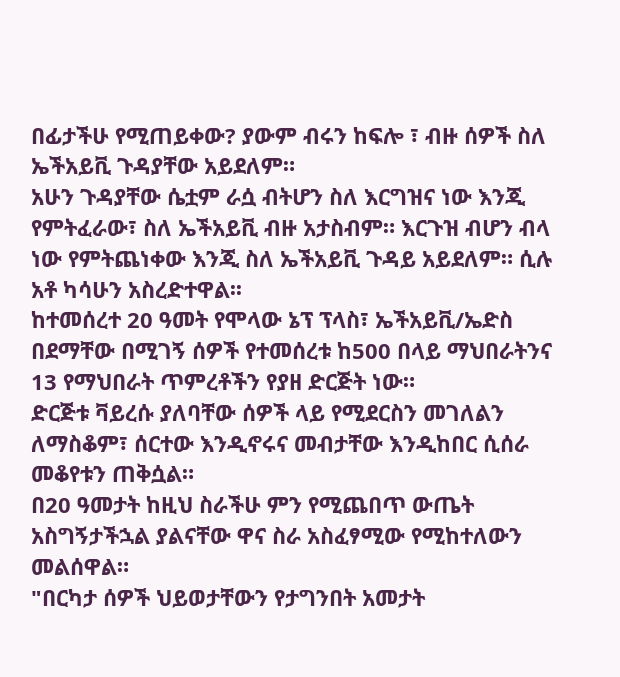በፊታችሁ የሚጠይቀው? ያውም ብሩን ከፍሎ ፣ ብዙ ሰዎች ስለ ኤችአይቪ ጉዳያቸው አይደለም።
አሁን ጉዳያቸው ሴቷም ራሷ ብትሆን ስለ እርግዝና ነው እንጂ የምትፈራው፣ ስለ ኤችአይቪ ብዙ አታስብም። እርጉዝ ብሆን ብላ ነው የምትጨነቀው እንጂ ስለ ኤችአይቪ ጉዳይ አይደለም። ሲሉ አቶ ካሳሁን አስረድተዋል፡፡
ከተመሰረተ 20 ዓመት የሞላው ኔፕ ፕላስ፣ ኤችአይቪ/ኤድስ በደማቸው በሚገኝ ሰዎች የተመሰረቱ ከ500 በላይ ማህበራትንና 13 የማህበራት ጥምረቶችን የያዘ ድርጅት ነው።
ድርጅቱ ቫይረሱ ያለባቸው ሰዎች ላይ የሚደርስን መገለልን ለማስቆም፣ ሰርተው እንዲኖሩና መብታቸው እንዲከበር ሲሰራ መቆየቱን ጠቅሷል።
በ20 ዓመታት ከዚህ ስራችሁ ምን የሚጨበጥ ውጤት አስግኝታችኋል ያልናቸው ዋና ስራ አስፈፃሚው የሚከተለውን መልሰዋል።
"በርካታ ሰዎች ህይወታቸውን የታግንበት አመታት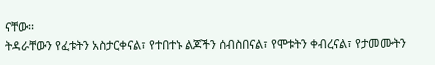ናቸው፡፡
ትዳራቸውን የፈቱትን አስታርቀናል፣ የተበተኑ ልጆችን ሰብስበናል፣ የሞቱትን ቀብረናል፣ የታመሙትን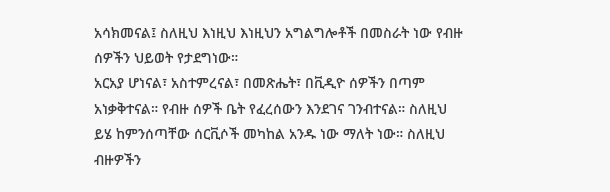አሳክመናል፤ ስለዚህ እነዚህ እነዚህን አግልግሎቶች በመስራት ነው የብዙ ሰዎችን ህይወት የታደግነው።
አርአያ ሆነናል፣ አስተምረናል፣ በመጽሔት፣ በቪዲዮ ሰዎችን በጣም አነቃቅተናል። የብዙ ሰዎች ቤት የፈረሰውን እንደገና ገንብተናል። ስለዚህ ይሄ ከምንሰጣቸው ሰርቪሶች መካከል አንዱ ነው ማለት ነው። ስለዚህ ብዙዎችን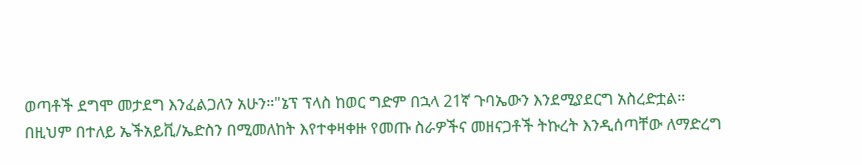ወጣቶች ደግሞ መታደግ እንፈልጋለን አሁን።"ኔፕ ፕላስ ከወር ግድም በኋላ 21ኛ ጉባኤውን እንደሚያደርግ አስረድቷል።
በዚህም በተለይ ኤችአይቪ/ኤድስን በሚመለከት እየተቀዛቀዙ የመጡ ስራዎችና መዘናጋቶች ትኩረት እንዲሰጣቸው ለማድረግ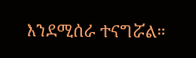እንደሚሰራ ተናግሯል።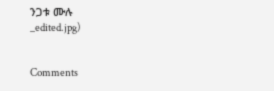ንጋቱ ሙሉ
_edited.jpg)


Comments